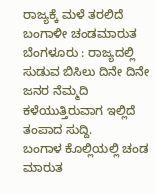ರಾಜ್ಯಕ್ಕೆ ಮಳೆ ತರಲಿದೆ ಬಂಗಾಳೀ ಚಂಡಮಾರುತ
ಬೆಂಗಳೂರು : ರಾಜ್ಯದಲ್ಲಿ ಸುಡುವ ಬಿಸಿಲು ದಿನೇ ದಿನೇ ಜನರ ನೆಮ್ಮದಿ ಕಳೆಯುತ್ತಿರುವಾಗ ಇಲ್ಲಿದೆ ತಂಪಾದ ಸುದ್ದಿ.
ಬಂಗಾಳ ಕೊಲ್ಲಿಯಲ್ಲಿ ಚಂಡ ಮಾರುತ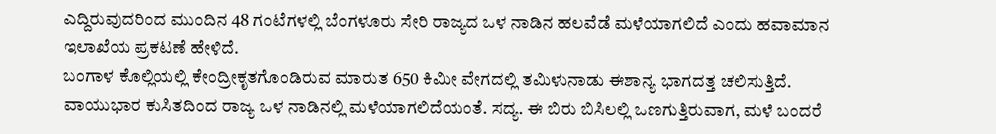ಎದ್ದಿರುವುದರಿಂದ ಮುಂದಿನ 48 ಗಂಟೆಗಳಲ್ಲಿ ಬೆಂಗಳೂರು ಸೇರಿ ರಾಜ್ಯದ ಒಳ ನಾಡಿನ ಹಲವೆಡೆ ಮಳೆಯಾಗಲಿದೆ ಎಂದು ಹವಾಮಾನ ಇಲಾಖೆಯ ಪ್ರಕಟಣೆ ಹೇಳಿದೆ.
ಬಂಗಾಳ ಕೊಲ್ಲಿಯಲ್ಲಿ ಕೇಂದ್ರೀಕೃತಗೊಂಡಿರುವ ಮಾರುತ 650 ಕಿಮೀ ವೇಗದಲ್ಲಿ ತಮಿಳುನಾಡು ಈಶಾನ್ಯ ಭಾಗದತ್ತ ಚಲಿಸುತ್ತಿದೆ. ವಾಯುಭಾರ ಕುಸಿತದಿಂದ ರಾಜ್ಯ ಒಳ ನಾಡಿನಲ್ಲಿ ಮಳೆಯಾಗಲಿದೆಯಂತೆ. ಸದ್ಯ. ಈ ಬಿರು ಬಿಸಿಲಲ್ಲಿ ಒಣಗುತ್ತಿರುವಾಗ, ಮಳೆ ಬಂದರೆ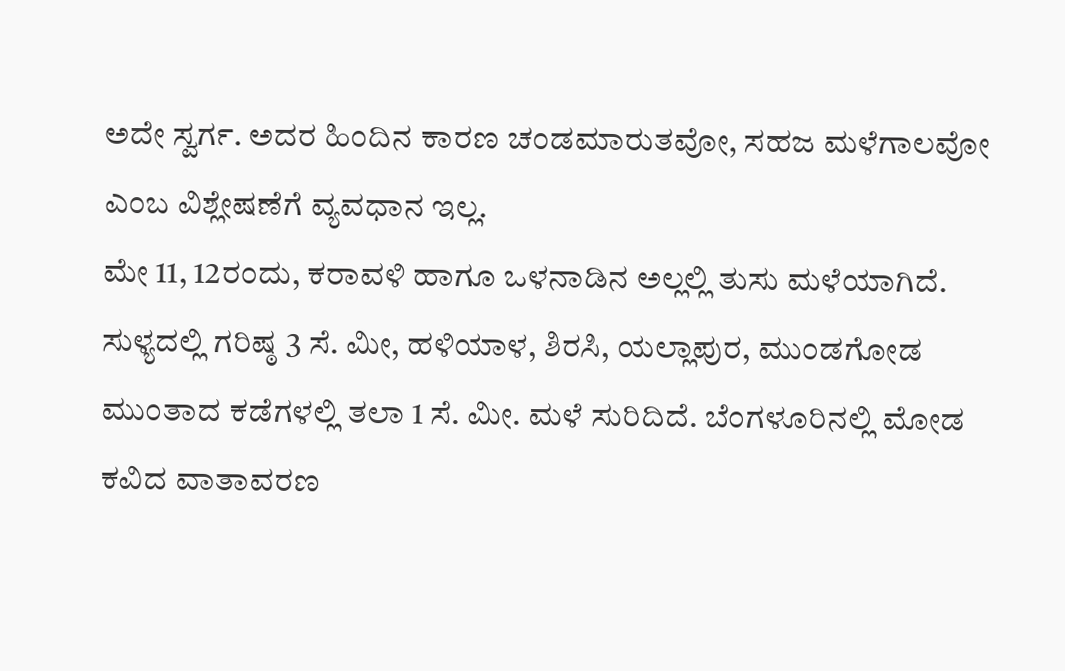ಅದೇ ಸ್ವರ್ಗ. ಅದರ ಹಿಂದಿನ ಕಾರಣ ಚಂಡಮಾರುತವೋ, ಸಹಜ ಮಳೆಗಾಲವೋ ಎಂಬ ವಿಶ್ಲೇಷಣೆಗೆ ವ್ಯವಧಾನ ಇಲ್ಲ.
ಮೇ 11, 12ರಂದು, ಕರಾವಳಿ ಹಾಗೂ ಒಳನಾಡಿನ ಅಲ್ಲಲ್ಲಿ ತುಸು ಮಳೆಯಾಗಿದೆ. ಸುಳ್ಯದಲ್ಲಿ ಗರಿಷ್ಠ 3 ಸೆ. ಮೀ, ಹಳಿಯಾಳ, ಶಿರಸಿ, ಯಲ್ಲಾಪುರ, ಮುಂಡಗೋಡ ಮುಂತಾದ ಕಡೆಗಳಲ್ಲಿ ತಲಾ 1 ಸೆ. ಮೀ. ಮಳೆ ಸುರಿದಿದೆ. ಬೆಂಗಳೂರಿನಲ್ಲಿ ಮೋಡ ಕವಿದ ವಾತಾವರಣ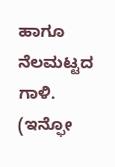ಹಾಗೂ ನೆಲಮಟ್ಟದ ಗಾಳಿ.
(ಇನ್ಫೋ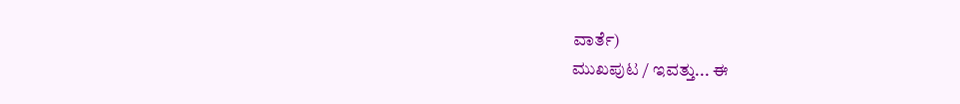ವಾರ್ತೆ)
ಮುಖಪುಟ / ಇವತ್ತು... ಈ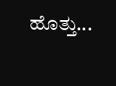ಹೊತ್ತು...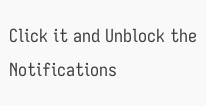Click it and Unblock the Notifications